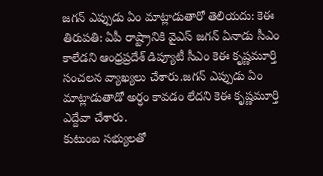జగన్ ఎప్పుడు ఏం మాట్లాడుతారో తెలియదు: కెఈ
తిరుపతి: ఏపీ రాష్ట్రానికి వైఎస్ జగన్ ఏనాడు సీఎం కాలేడని ఆంధ్రప్రదేశ్ డిప్యూటీ సీఎం కెఈ కృష్ణమూర్తి సంచలన వ్యాఖ్యలు చేశారు.జగన్ ఎప్పుడు ఏం మాట్లాడుతాడో అర్ధం కావడం లేదని కెఈ కృష్ణమూర్తి ఎద్దేవా చేశారు.
కుటుంబ సభ్యులతో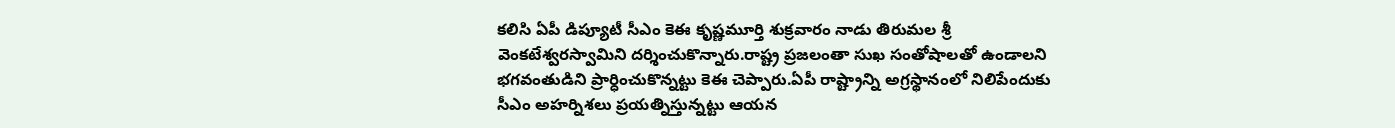కలిసి ఏపీ డిప్యూటీ సీఎం కెఈ కృష్ణమూర్తి శుక్రవారం నాడు తిరుమల శ్రీ వెంకటేశ్వరస్వామిని దర్శించుకొన్నారు.రాష్ట్ర ప్రజలంతా సుఖ సంతోషాలతో ఉండాలని భగవంతుడిని ప్రార్ధించుకొన్నట్టు కెఈ చెప్పారు.ఏపీ రాష్ట్రాన్ని అగ్రస్థానంలో నిలిపేందుకు సీఎం అహర్నిశలు ప్రయత్నిస్తున్నట్టు ఆయన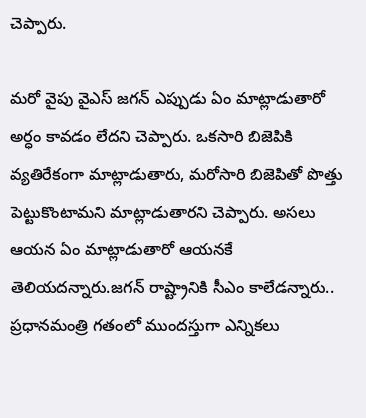చెప్పారు.

మరో వైపు వైఎస్ జగన్ ఎప్పుడు ఏం మాట్లాడుతారో అర్ధం కావడం లేదని చెప్పారు. ఒకసారి బిజెపికి వ్యతిరేకంగా మాట్లాడుతారు, మరోసారి బిజెపితో పొత్తు పెట్టుకొంటామని మాట్లాడుతారని చెప్పారు. అసలు ఆయన ఏం మాట్లాడుతారో ఆయనకే తెలియదన్నారు.జగన్ రాష్ట్రానికి సీఎం కాలేడన్నారు..
ప్రధానమంత్రి గతంలో ముందస్తుగా ఎన్నికలు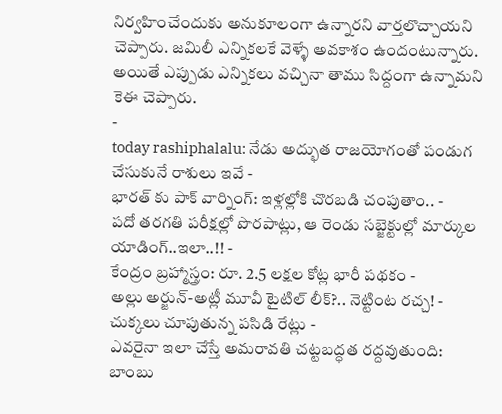నిర్వహించేందుకు అనుకూలంగా ఉన్నారని వార్తలొచ్చాయని చెప్పారు. జమిలీ ఎన్నికలకే వెళ్ళే అవకాశం ఉందంటున్నారు. అయితే ఎప్పుడు ఎన్నికలు వచ్చినా తాము సిద్దంగా ఉన్నామని కెఈ చెప్పారు.
-
today rashiphalalu: నేడు అద్భుత రాజయోగంతో పండుగ చేసుకునే రాశులు ఇవే -
భారత్ కు పాక్ వార్నింగ్: ఇళ్లల్లోకి చొరబడి చంపుతాం.. -
పదో తరగతి పరీక్షల్లో పొరపాట్లు, ఆ రెండు సబ్జెక్టుల్లో మార్కుల యాడింగ్..ఇలా..!! -
కేంద్రం బ్రహ్మాస్త్రం: రూ. 2.5 లక్షల కోట్ల భారీ పథకం -
అల్లు అర్జున్-అట్లీ మూవీ టైటిల్ లీక్?.. నెట్టింట రచ్చ! -
చుక్కలు చూపుతున్న పసిడి రేట్లు -
ఎవరైనా ఇలా చేస్తే అమరావతి చట్టబద్ధత రద్దవుతుంది: బాంబు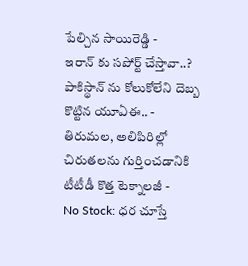పేల్చిన సాయిరెడ్డి -
ఇరాన్ కు సపోర్ట్ చేస్తావా..? పాకిస్థాన్ ను కోలుకోలేని దెబ్బ కొట్టిన యూఏఈ.. -
తిరుమల, అలిపిరిల్లో చిరుతలను గుర్తించడానికి టీటీడీ కొత్త టెక్నాలజీ -
No Stock: ధర చూస్తే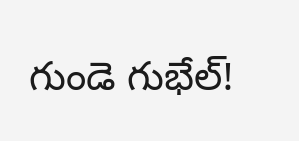గుండె గుభేల్!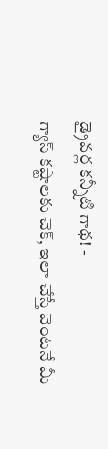డ్రైవర్ల కన్నీటి గాథ! -
గ్యాస్ కష్టాలకు చెక్, ఇలా చేస్తే వెంటనే మీ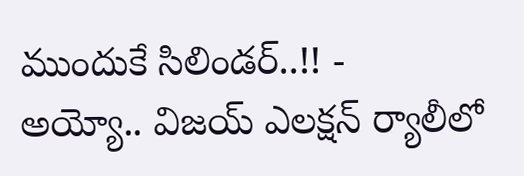ముందుకే సిలిండర్..!! -
అయ్యో.. విజయ్ ఎలక్షన్ ర్యాలీలో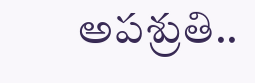అపశ్రుతి..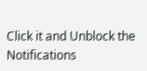Click it and Unblock the Notifications